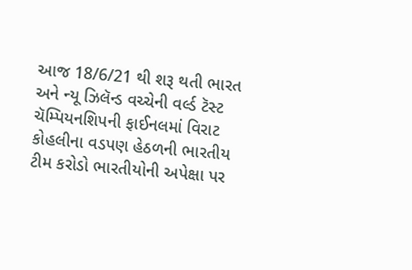આજ 18/6/21 થી શરૂ થતી ભારત અને ન્યૂ ઝિલૅન્ડ વચ્ચેની વર્લ્ડ ટૅસ્ટ ચૅમ્પિયનશિપની ફાઈનલમાં વિરાટ કોહલીના વડપણ હેઠળની ભારતીય ટીમ કરોડો ભારતીયોની અપેક્ષા પર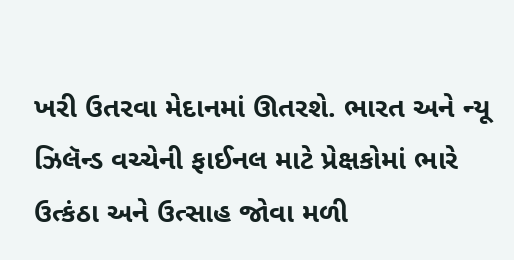ખરી ઉતરવા મેદાનમાં ઊતરશે. ભારત અને ન્યૂ ઝિલૅન્ડ વચ્ચેની ફાઈનલ માટે પ્રેક્ષકોમાં ભારે ઉત્કંઠા અને ઉત્સાહ જોવા મળી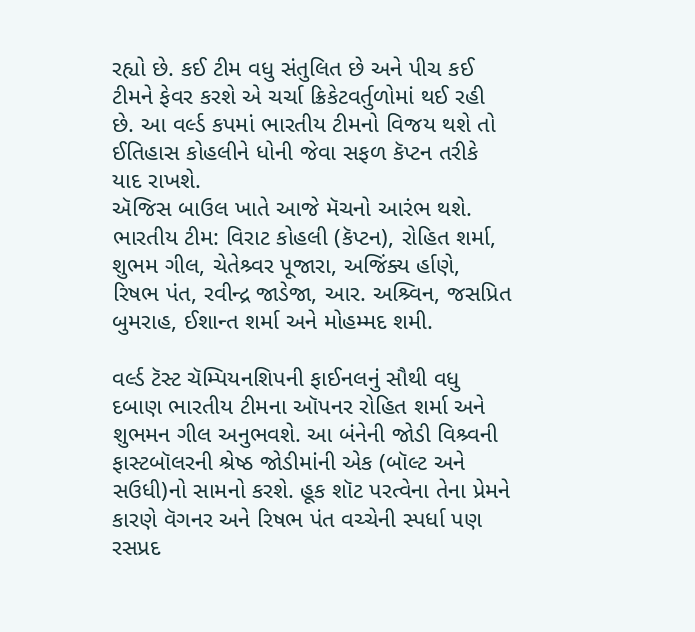રહ્યો છે. કઈ ટીમ વધુ સંતુલિત છે અને પીચ કઈ ટીમને ફેવર કરશે એ ચર્ચા ક્રિકેટવર્તુળોમાં થઈ રહી છે. આ વર્લ્ડ કપમાં ભારતીય ટીમનો વિજય થશે તો ઈતિહાસ કોહલીને ધોની જેવા સફળ કૅપ્ટન તરીકે યાદ રાખશે.
ઍજિસ બાઉલ ખાતે આજે મૅચનો આરંભ થશે.
ભારતીય ટીમ: વિરાટ કોહલી (કૅપ્ટન), રોહિત શર્મા, શુભમ ગીલ, ચેતેશ્ર્વર પૂજારા, અજિંક્ય ર્હાણે, રિષભ પંત, રવીન્દ્ર જાડેજા, આર. અશ્ર્વિન, જસપ્રિત બુમરાહ, ઈશાન્ત શર્મા અને મોહમ્મદ શમી.

વર્લ્ડ ટૅસ્ટ ચૅમ્પિયનશિપની ફાઈનલનું સૌથી વધુ દબાણ ભારતીય ટીમના ઑપનર રોહિત શર્મા અને શુભમન ગીલ અનુભવશે. આ બંનેની જોડી વિશ્ર્વની ફાસ્ટબૉલરની શ્રેષ્ઠ જોડીમાંની એક (બૉલ્ટ અને સઉધી)નો સામનો કરશે. હૂક શૉટ પરત્વેના તેના પ્રેમને કારણે વૅગનર અને રિષભ પંત વચ્ચેની સ્પર્ધા પણ રસપ્રદ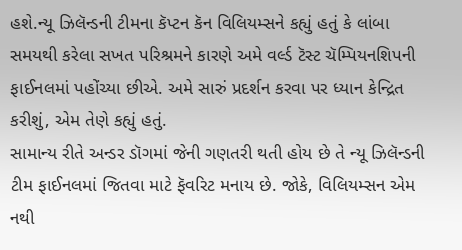હશે.ન્યૂ ઝિલૅન્ડની ટીમના કૅપ્ટન કૅન વિલિયમ્સને કહ્યું હતું કે લાંબા સમયથી કરેલા સખત પરિશ્રમને કારણે અમે વર્લ્ડ ટૅસ્ટ ચૅમ્પિયનશિપની ફાઈનલમાં પહોંચ્યા છીએ. અમે સારું પ્રદર્શન કરવા પર ધ્યાન કેન્દ્રિત કરીશું, એમ તેણે કહ્યું હતું.
સામાન્ય રીતે અન્ડર ડૉગમાં જેની ગણતરી થતી હોય છે તે ન્યૂ ઝિલૅન્ડની ટીમ ફાઈનલમાં જિતવા માટે ફૅવરિટ મનાય છે. જોકે, વિલિયમ્સન એમ નથી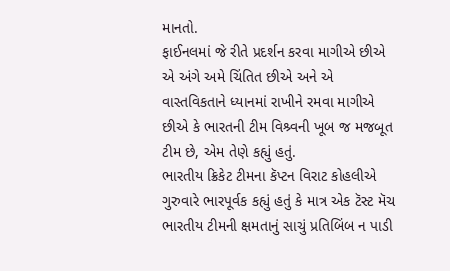માનતો.
ફાઈનલમાં જે રીતે પ્રદર્શન કરવા માગીએ છીએ એ અંગે અમે ચિંતિત છીએ અને એ વાસ્તવિકતાને ધ્યાનમાં રાખીને રમવા માગીએ છીએ કે ભારતની ટીમ વિશ્ર્વની ખૂબ જ મજબૂત ટીમ છે, એમ તેણે કહ્યું હતું.
ભારતીય ક્રિકેટ ટીમના કૅપ્ટન વિરાટ કોહલીએ ગુરુવારે ભારપૂર્વક કહ્યું હતું કે માત્ર એક ટૅસ્ટ મૅચ ભારતીય ટીમની ક્ષમતાનું સાચું પ્રતિબિંબ ન પાડી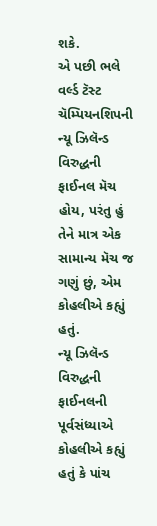શકે.
એ પછી ભલે વર્લ્ડ ટૅસ્ટ ચૅમ્પિયનશિપની ન્યૂ ઝિલૅન્ડ વિરુદ્ધની ફાઈનલ મૅચ હોય, પરંતુ હું તેને માત્ર એક સામાન્ય મૅચ જ ગણું છું, એમ કોહલીએ કહ્યું હતું.
ન્યૂ ઝિલૅન્ડ વિરુદ્ધની ફાઈનલની પૂર્વસંધ્યાએ કોહલીએ કહ્યું હતું કે પાંચ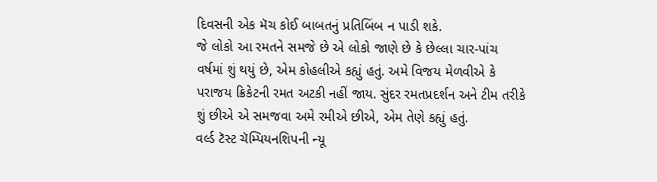દિવસની એક મૅચ કોઈ બાબતનું પ્રતિબિંબ ન પાડી શકે.
જે લોકો આ રમતને સમજે છે એ લોકો જાણે છે કે છેલ્લા ચાર-પાંચ વર્ષમાં શું થયું છે, એમ કોહલીએ કહ્યું હતું. અમે વિજય મેળવીએ કે પરાજય ક્રિકેટની રમત અટકી નહીં જાય. સુંદર રમતપ્રદર્શન અને ટીમ તરીકે શું છીએ એ સમજવા અમે રમીએ છીએ, એમ તેણે કહ્યું હતું.
વર્લ્ડ ટૅસ્ટ ચૅમ્પિયનશિપની ન્યૂ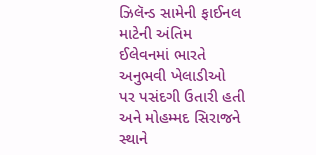ઝિલૅન્ડ સામેની ફાઈનલ માટેની અંતિમ ઈલેવનમાં ભારતે અનુભવી ખેલાડીઓ પર પસંદગી ઉતારી હતી અને મોહમ્મદ સિરાજને સ્થાને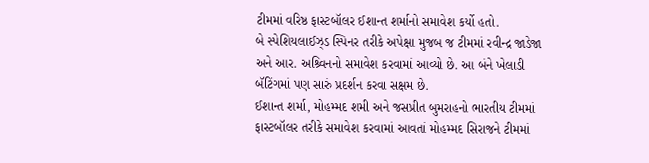ટીમમાં વરિષ્ઠ ફાસ્ટબૉલર ઈશાન્ત શર્માનો સમાવેશ કર્યો હતો.
બે સ્પેશિયલાઈઝ્ડ સ્પિનર તરીકે અપેક્ષા મુજબ જ ટીમમાં રવીન્દ્ર જાડેજા અને આર. અશ્ર્વિનનો સમાવેશ કરવામાં આવ્યો છે. આ બંને ખેલાડી બૅટિંગમાં પણ સારું પ્રદર્શન કરવા સક્ષમ છે.
ઈશાન્ત શર્મા, મોહમ્મદ શમી અને જસપ્રીત બુમરાહનો ભારતીય ટીમમાં ફાસ્ટબૉલર તરીકે સમાવેશ કરવામાં આવતાં મોહમ્મદ સિરાજને ટીમમાં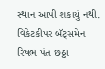સ્થાન આપી શકાયું નથી. વિકેટકીપર બૅટ્સમેન રિષભ પંત છઠ્ઠા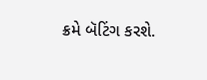ક્રમે બૅટિંગ કરશે.